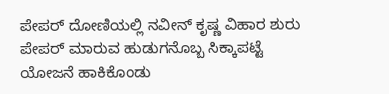ಪೇಪರ್ ದೋಣಿಯಲ್ಲಿ ನವೀನ್ ಕೃಷ್ಣ ವಿಹಾರ ಶುರು
ಪೇಪರ್ ಮಾರುವ ಹುಡುಗನೊಬ್ಬ ಸಿಕ್ಕಾಪಟ್ಟೆ ಯೋಜನೆ ಹಾಕಿಕೊಂಡು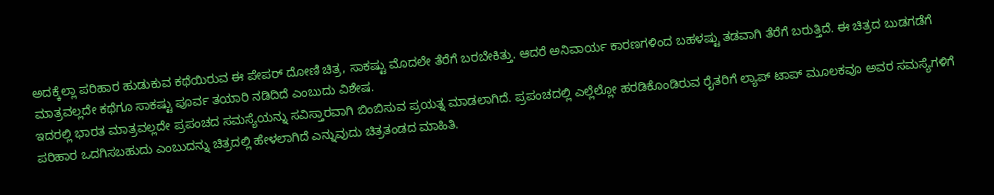ಅದಕ್ಕೆಲ್ಲಾ ಪರಿಹಾರ ಹುಡುಕುವ ಕಥೆಯಿರುವ ಈ ಪೇಪರ್ ದೋಣಿ ಚಿತ್ರ, ಸಾಕಷ್ಟು ಮೊದಲೇ ತೆರೆಗೆ ಬರಬೇಕಿತ್ತು. ಆದರೆ ಅನಿವಾರ್ಯ ಕಾರಣಗಳಿಂದ ಬಹಳಷ್ಟು ತಡವಾಗಿ ತೆರೆಗೆ ಬರುತ್ತಿದೆ. ಈ ಚಿತ್ರದ ಬುಡಗಡೆಗೆ ಮಾತ್ರವಲ್ಲದೇ ಕಥೆಗೂ ಸಾಕಷ್ಟು ಪೂರ್ವ ತಯಾರಿ ನಡಿದಿದೆ ಎಂಬುದು ವಿಶೇಷ.
ಇದರಲ್ಲಿ ಭಾರತ ಮಾತ್ರವಲ್ಲದೇ ಪ್ರಪಂಚದ ಸಮಸ್ಯೆಯನ್ನು ಸವಿಸ್ತಾರವಾಗಿ ಬಿಂಬಿಸುವ ಪ್ರಯತ್ನ ಮಾಡಲಾಗಿದೆ. ಪ್ರಪಂಚದಲ್ಲಿ ಎಲ್ಲೆಲ್ಲೋ ಹರಡಿಕೊಂಡಿರುವ ರೈತರಿಗೆ ಲ್ಯಾಪ್ ಟಾಪ್ ಮೂಲಕವೂ ಅವರ ಸಮಸ್ಯೆಗಳಿಗೆ ಪರಿಹಾರ ಒದಗಿಸಬಹುದು ಎಂಬುದನ್ನು ಚಿತ್ರದಲ್ಲಿ ಹೇಳಲಾಗಿದೆ ಎನ್ನುವುದು ಚಿತ್ರತಂಡದ ಮಾಹಿತಿ.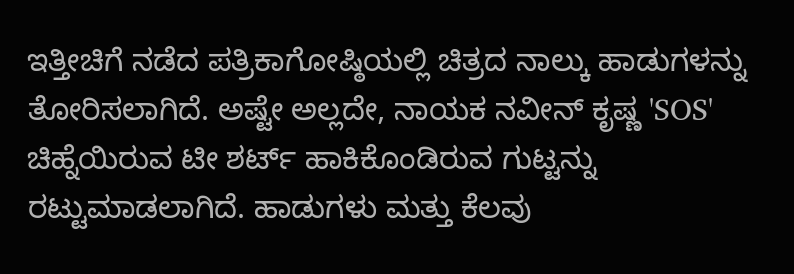ಇತ್ತೀಚಿಗೆ ನಡೆದ ಪತ್ರಿಕಾಗೋಷ್ಠಿಯಲ್ಲಿ ಚಿತ್ರದ ನಾಲ್ಕು ಹಾಡುಗಳನ್ನು ತೋರಿಸಲಾಗಿದೆ. ಅಷ್ಟೇ ಅಲ್ಲದೇ, ನಾಯಕ ನವೀನ್ ಕೃಷ್ಣ 'SOS' ಚಿಹ್ನೆಯಿರುವ ಟೀ ಶರ್ಟ್ ಹಾಕಿಕೊಂಡಿರುವ ಗುಟ್ಟನ್ನು ರಟ್ಟುಮಾಡಲಾಗಿದೆ. ಹಾಡುಗಳು ಮತ್ತು ಕೆಲವು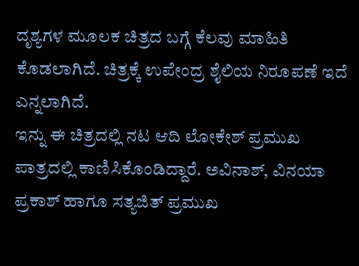ದೃಶ್ಯಗಳ ಮೂಲಕ ಚಿತ್ರದ ಬಗ್ಗೆ ಕೆಲವು ಮಾಹಿತಿ ಕೊಡಲಾಗಿದೆ. ಚಿತ್ರಕ್ಕೆ ಉಪೇಂದ್ರ ಶೈಲಿಯ ನಿರೂಪಣೆ ಇದೆ ಎನ್ನಲಾಗಿದೆ.
ಇನ್ನು ಈ ಚಿತ್ರದಲ್ಲಿ ನಟ ಆದಿ ಲೋಕೇಶ್ ಪ್ರಮುಖ ಪಾತ್ರದಲ್ಲಿ ಕಾಣಿಸಿಕೊಂಡಿದ್ದಾರೆ. ಅವಿನಾಶ್, ವಿನಯಾ ಪ್ರಕಾಶ್ ಹಾಗೂ ಸತ್ಯಜಿತ್ ಪ್ರಮುಖ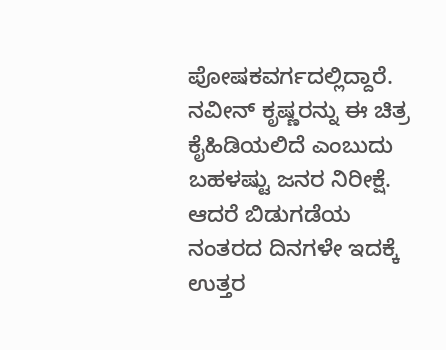ಪೋಷಕವರ್ಗದಲ್ಲಿದ್ದಾರೆ. ನವೀನ್ ಕೃಷ್ಣರನ್ನು ಈ ಚಿತ್ರ ಕೈಹಿಡಿಯಲಿದೆ ಎಂಬುದು ಬಹಳಷ್ಟು ಜನರ ನಿರೀಕ್ಷೆ. ಆದರೆ ಬಿಡುಗಡೆಯ ನಂತರದ ದಿನಗಳೇ ಇದಕ್ಕೆ ಉತ್ತರ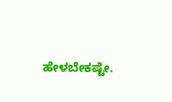ಹೇಳಬೇಕಷ್ಟೇ.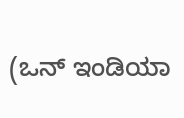(ಒನ್ ಇಂಡಿಯಾ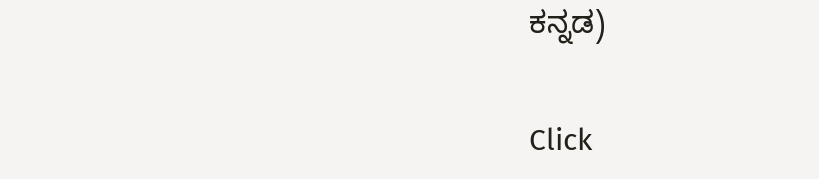ಕನ್ನಡ)


Click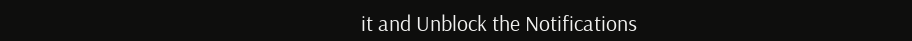it and Unblock the Notifications